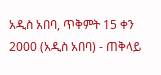አዲስ አበባ, ጥቅምት 15 ቀን 2000 (አዲስ አበባ) - ጠቅላይ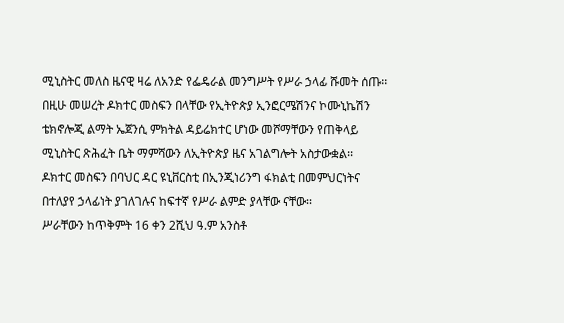ሚኒስትር መለስ ዜናዊ ዛሬ ለአንድ የፌዴራል መንግሥት የሥራ ኃላፊ ሹመት ሰጡ፡፡በዚሁ መሠረት ዶክተር መስፍን በላቸው የኢትዮጵያ ኢንፎርሜሽንና ኮሙኒኬሽን ቴክኖሎጂ ልማት ኤጀንሲ ምክትል ዳይሬክተር ሆነው መሾማቸውን የጠቅላይ ሚኒስትር ጽሕፈት ቤት ማምሻውን ለኢትዮጵያ ዜና አገልግሎት አስታውቋል፡፡
ዶክተር መስፍን በባህር ዳር ዩኒቨርስቲ በኢንጂነሪንግ ፋክልቲ በመምህርነትና በተለያየ ኃላፊነት ያገለገሉና ከፍተኛ የሥራ ልምድ ያላቸው ናቸው፡፡
ሥራቸውን ከጥቅምት 16 ቀን 2ሺህ ዓ.ም አንስቶ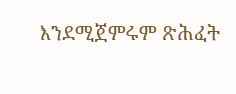እንደሚጀምሩም ጽሕፈት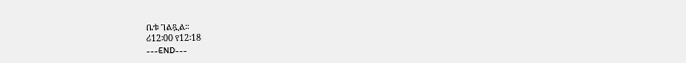ቤቱ ገልጿል፡፡
ሪ12፡00 የ12፡18
---END---